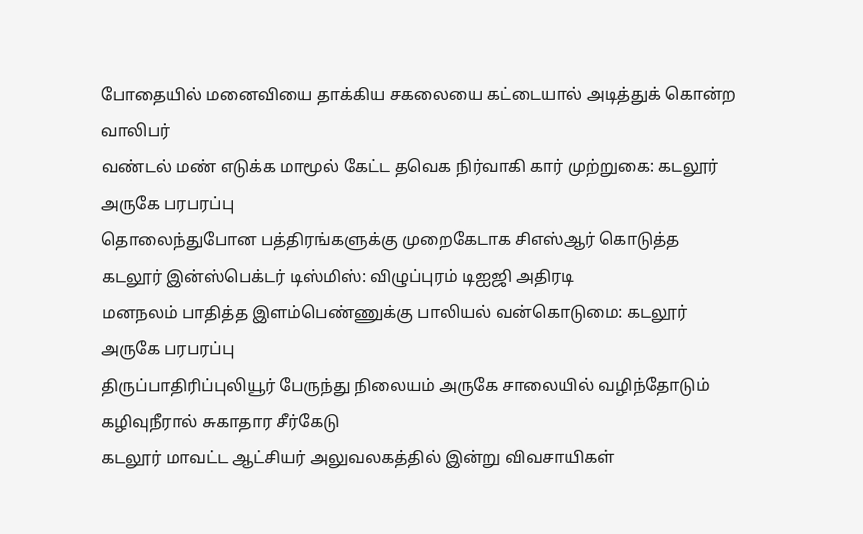போதையில் மனைவியை தாக்கிய சகலையை கட்டையால் அடித்துக் கொன்ற வாலிபர்
வண்டல் மண் எடுக்க மாமூல் கேட்ட தவெக நிர்வாகி கார் முற்றுகை: கடலூர் அருகே பரபரப்பு
தொலைந்துபோன பத்திரங்களுக்கு முறைகேடாக சிஎஸ்ஆர் கொடுத்த கடலூர் இன்ஸ்பெக்டர் டிஸ்மிஸ்: விழுப்புரம் டிஐஜி அதிரடி
மனநலம் பாதித்த இளம்பெண்ணுக்கு பாலியல் வன்கொடுமை: கடலூர் அருகே பரபரப்பு
திருப்பாதிரிப்புலியூர் பேருந்து நிலையம் அருகே சாலையில் வழிந்தோடும் கழிவுநீரால் சுகாதார சீர்கேடு
கடலூர் மாவட்ட ஆட்சியர் அலுவலகத்தில் இன்று விவசாயிகள்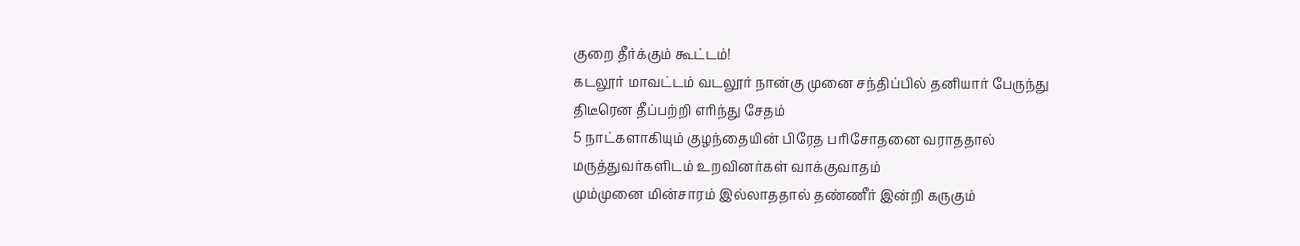குறை தீர்க்கும் கூட்டம்!
கடலூர் மாவட்டம் வடலூர் நான்கு முனை சந்திப்பில் தனியார் பேருந்து திடீரென தீப்பற்றி எரிந்து சேதம்
5 நாட்களாகியும் குழந்தையின் பிரேத பரிசோதனை வராததால் மருத்துவர்களிடம் உறவினர்கள் வாக்குவாதம்
மும்முனை மின்சாரம் இல்லாததால் தண்ணீர் இன்றி கருகும்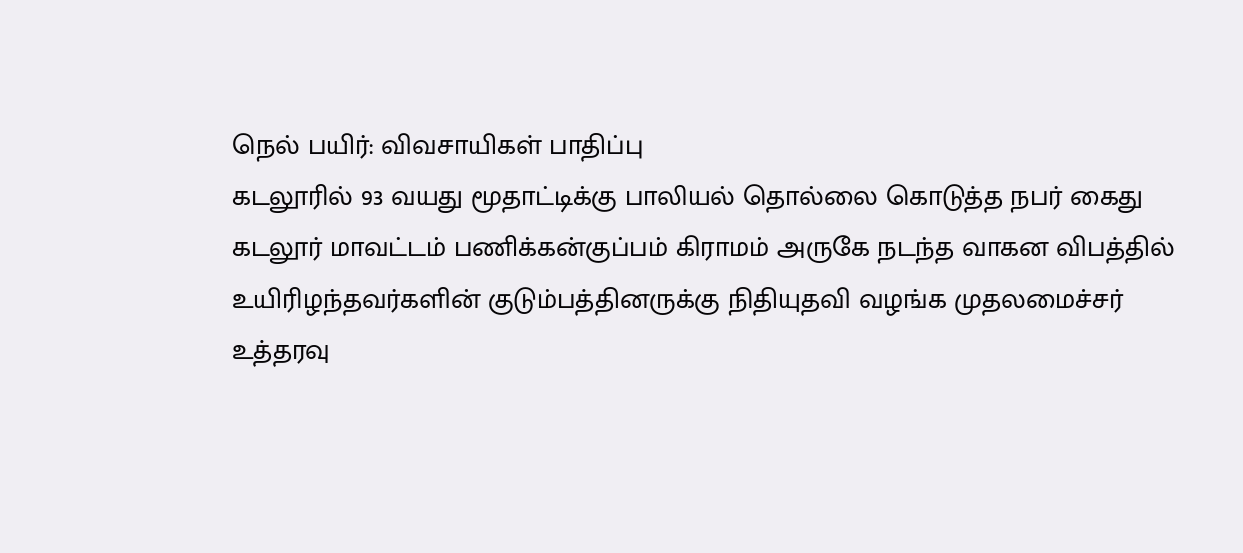நெல் பயிர்: விவசாயிகள் பாதிப்பு
கடலூரில் 93 வயது மூதாட்டிக்கு பாலியல் தொல்லை கொடுத்த நபர் கைது
கடலூர் மாவட்டம் பணிக்கன்குப்பம் கிராமம் அருகே நடந்த வாகன விபத்தில் உயிரிழந்தவர்களின் குடும்பத்தினருக்கு நிதியுதவி வழங்க முதலமைச்சர் உத்தரவு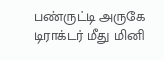பண்ருட்டி அருகே டிராக்டர் மீது மினி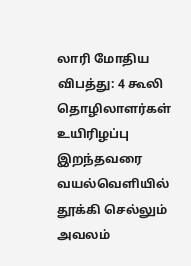லாரி மோதிய விபத்து: 4 கூலி தொழிலாளர்கள் உயிரிழப்பு
இறந்தவரை வயல்வெளியில் தூக்கி செல்லும் அவலம்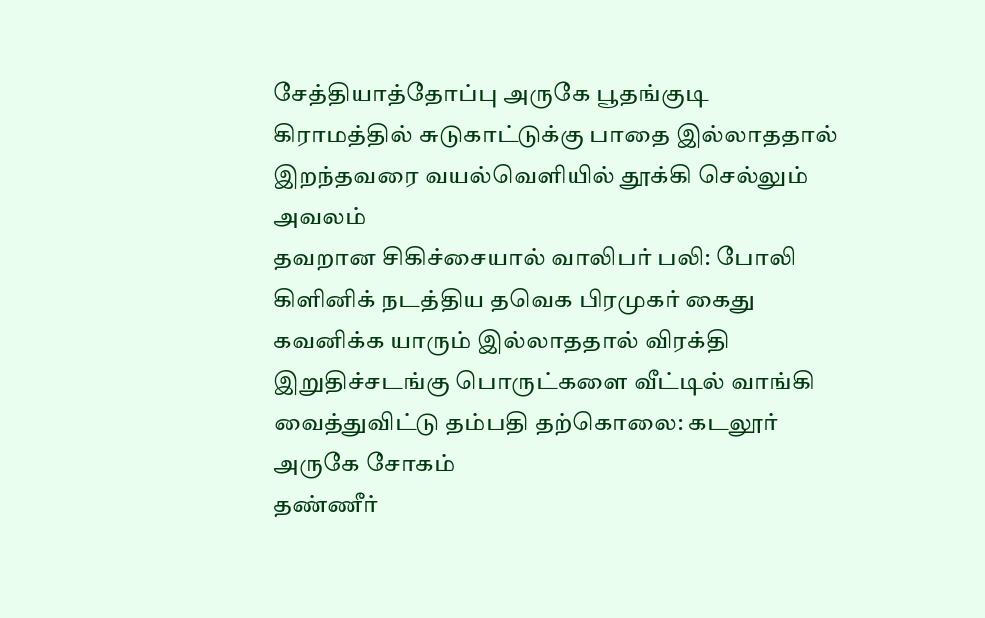சேத்தியாத்தோப்பு அருகே பூதங்குடி கிராமத்தில் சுடுகாட்டுக்கு பாதை இல்லாததால் இறந்தவரை வயல்வெளியில் தூக்கி செல்லும் அவலம்
தவறான சிகிச்சையால் வாலிபர் பலி: போலி கிளினிக் நடத்திய தவெக பிரமுகர் கைது
கவனிக்க யாரும் இல்லாததால் விரக்தி இறுதிச்சடங்கு பொருட்களை வீட்டில் வாங்கி வைத்துவிட்டு தம்பதி தற்கொலை: கடலூர் அருகே சோகம்
தண்ணீர்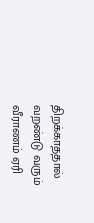திறக்காததால் வறண்டு வரும் வீராணம் ஏரி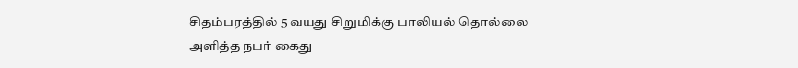சிதம்பரத்தில் 5 வயது சிறுமிக்கு பாலியல் தொல்லை அளித்த நபர் கைது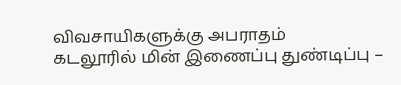விவசாயிகளுக்கு அபராதம்
கடலூரில் மின் இணைப்பு துண்டிப்பு –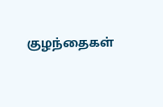குழந்தைகள்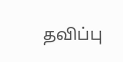தவிப்பு